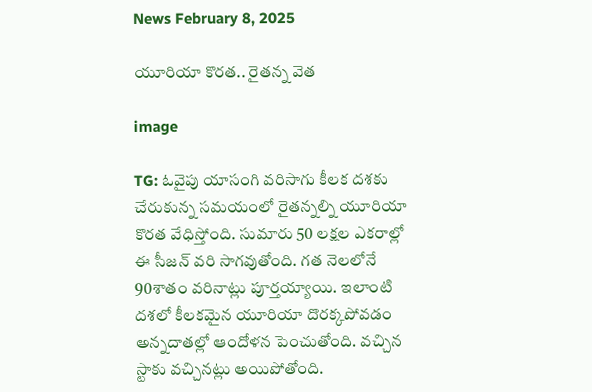News February 8, 2025

యూరియా కొరత.. రైతన్న వెత

image

TG: ఓవైపు యాసంగి వరిసాగు కీలక దశకు చేరుకున్న సమయంలో రైతన్నల్ని యూరియా కొరత వేధిస్తోంది. సుమారు 50 లక్షల ఎకరాల్లో ఈ సీజన్ వరి సాగవుతోంది. గత నెలలోనే 90శాతం వరినాట్లు పూర్తయ్యాయి. ఇలాంటి దశలో కీలకమైన యూరియా దొరక్కపోవడం అన్నదాతల్లో ఆందోళన పెంచుతోంది. వచ్చిన స్టాకు వచ్చినట్లు అయిపోతోంది.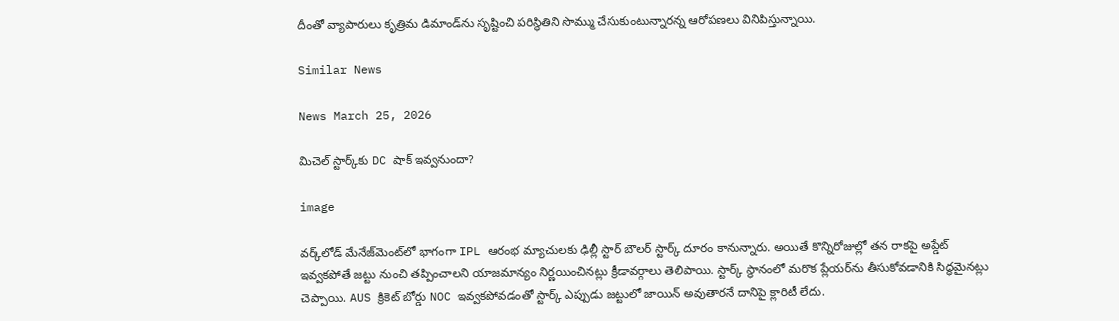దీంతో వ్యాపారులు కృత్రిమ డిమాండ్‌ను సృష్టించి పరిస్థితిని సొమ్ము చేసుకుంటున్నారన్న ఆరోపణలు వినిపిస్తున్నాయి.

Similar News

News March 25, 2026

మిచెల్ స్టార్క్‌కు DC షాక్ ఇవ్వనుందా?

image

వర్క్‌లోడ్ మేనేజ్‌మెంట్‌లో భాగంగా IPL ఆరంభ మ్యాచులకు ఢిల్లీ స్టార్ బౌలర్ స్టార్క్ దూరం కానున్నారు. అయితే కొన్నిరోజుల్లో తన రాకపై అప్డేట్ ఇవ్వకపోతే జట్టు నుంచి తప్పించాలని యాజమాన్యం నిర్ణయించినట్లు క్రీడావర్గాలు తెలిపాయి. స్టార్క్ స్థానంలో మరొక ప్లేయర్‌ను తీసుకోవడానికి సిద్ధమైనట్లు చెప్పాయి. AUS క్రికెట్ బోర్డు NOC ఇవ్వకపోవడంతో స్టార్క్ ఎప్పుడు జట్టులో జాయిన్ అవుతారనే దానిపై క్లారిటీ లేదు.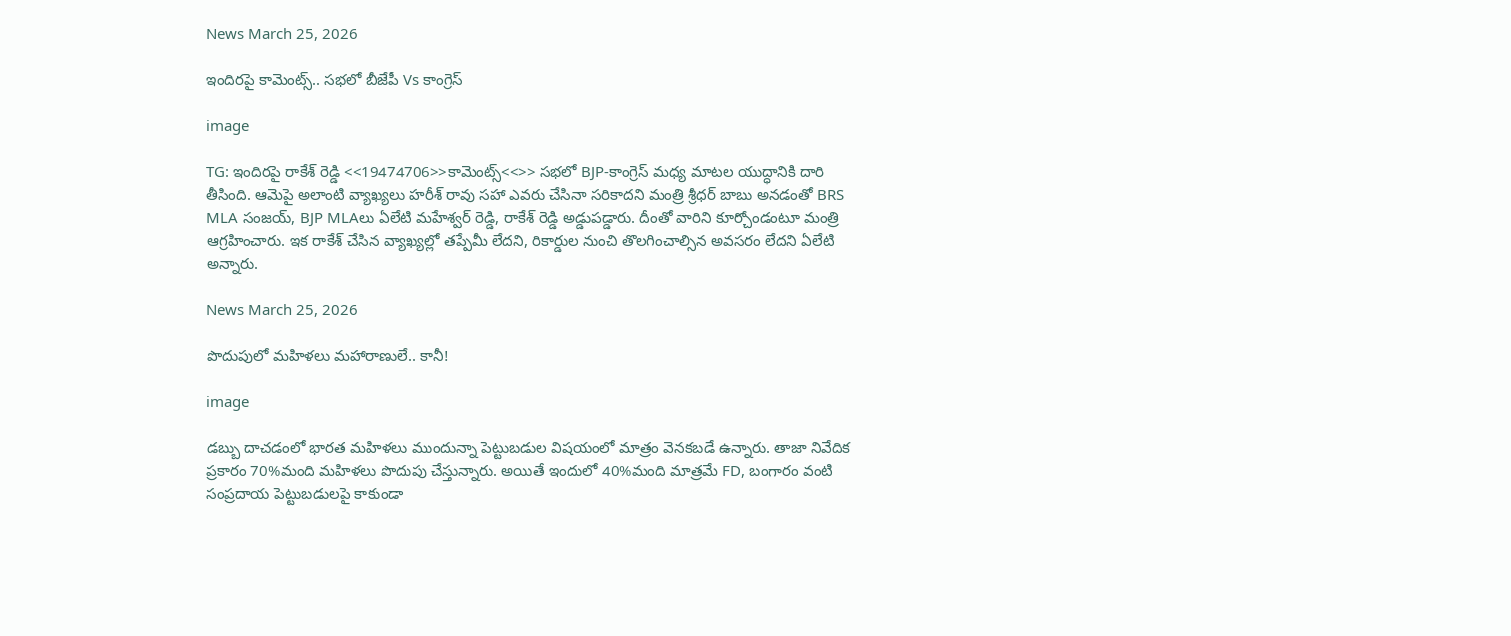News March 25, 2026

ఇందిరపై కామెంట్స్.. సభలో బీజేపీ Vs కాంగ్రెస్

image

TG: ఇందిరపై రాకేశ్ రెడ్డి <<19474706>>కామెంట్స్<<>> సభలో BJP-కాంగ్రెస్ మధ్య మాటల యుద్ధానికి దారి తీసింది. ఆమెపై అలాంటి వ్యాఖ్యలు హరీశ్ రావు సహా ఎవరు చేసినా సరికాదని మంత్రి శ్రీధర్ బాబు అనడంతో BRS MLA సంజయ్, BJP MLAలు ఏలేటి మహేశ్వర్ రెడ్డి, రాకేశ్ రెడ్డి అడ్డుపడ్డారు. దీంతో వారిని కూర్చోండంటూ మంత్రి ఆగ్రహించారు. ఇక రాకేశ్ చేసిన వ్యాఖ్యల్లో తప్పేమీ లేదని, రికార్డుల నుంచి తొలగించాల్సిన అవసరం లేదని ఏలేటి అన్నారు.

News March 25, 2026

పొదుపులో మహిళలు మహారాణులే.. కానీ!

image

డబ్బు దాచడంలో భారత మహిళలు ముందున్నా పెట్టుబడుల విషయంలో మాత్రం వెనకబడే ఉన్నారు. తాజా నివేదిక ప్రకారం 70%మంది మహిళలు పొదుపు చేస్తున్నారు. అయితే ఇందులో 40%మంది మాత్రమే FD, బంగారం వంటి సంప్రదాయ పెట్టుబడులపై కాకుండా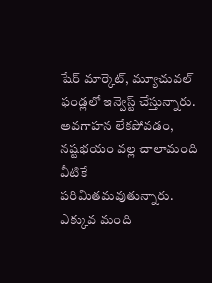షేర్ మార్కెట్, మ్యూచువల్ ఫండ్లలో ఇన్వెస్ట్ చేస్తున్నారు. అవగాహన లేకపోవడం, నష్టభయం వల్ల చాలామంది వీటికే పరిమితమవుతున్నారు. ఎక్కువ మంది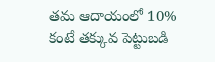తమ ఆదాయంలో 10% కంటే తక్కువ పెట్టుబడి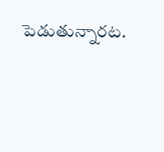పెడుతున్నారట.